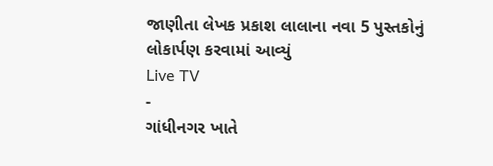જાણીતા લેખક પ્રકાશ લાલાના નવા 5 પુસ્તકોનું લોકાર્પણ કરવામાં આવ્યું
Live TV
-
ગાંધીનગર ખાતે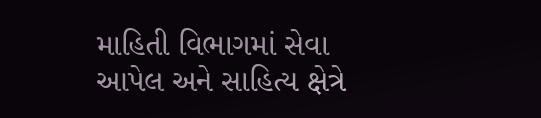માહિતી વિભાગમાં સેવા આપેલ અને સાહિત્ય ક્ષેત્રે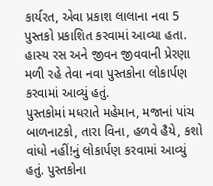કાર્યરત, એવા પ્રકાશ લાલાના નવા 5 પુસ્તકો પ્રકાશિત કરવામાં આવ્યા હતા. હાસ્ય રસ અને જીવન જીવવાની પ્રેરણા મળી રહે તેવા નવા પુસ્તકોના લોકાર્પણ કરવામાં આવ્યું હતું.
પુસ્તકોમાં મધરાતે મહેમાન, મજાનાં પાંચ બાળનાટકો, તારા વિના, હળવે હૈયે, કશો વાંધો નહીં!નું લોકાર્પણ કરવામાં આવ્યું હતું. પુસ્તકોના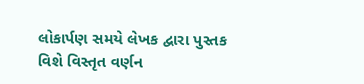લોકાર્પણ સમયે લેખક દ્વારા પુસ્તક વિશે વિસ્તૃત વર્ણન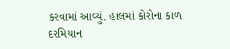કરવામાં આવ્યું. હાલમાં કોરોના કાળ દરમિયાન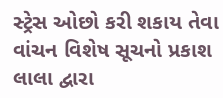સ્ટ્રેસ ઓછો કરી શકાય તેવા વાંચન વિશેષ સૂચનો પ્રકાશ લાલા દ્વારા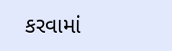કરવામાં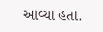આવ્યા હતા.